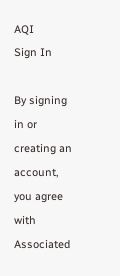AQI
Sign In

By signing in or creating an account, you agree with Associated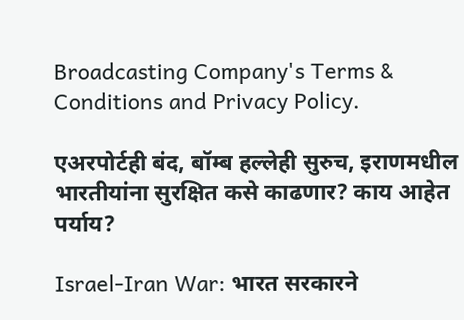Broadcasting Company's Terms & Conditions and Privacy Policy.

एअरपोर्टही बंद, बॉम्ब हल्लेही सुरुच, इराणमधील भारतीयांना सुरक्षित कसे काढणार? काय आहेत पर्याय?

Israel-Iran War: भारत सरकारने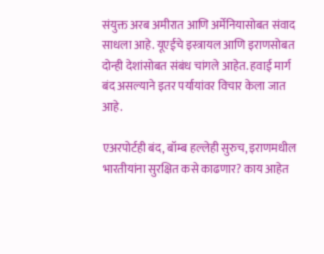संयुक्त अरब अमीरात आणि अर्मेनियासोबत संवाद साधला आहे. यूएईचे इस्त्रायल आणि इराणसोबत दोन्ही देशांसोबत संबंध चांगले आहेत. हवाई मार्ग बंद असल्याने इतर पर्यायांवर विचार केला जात आहे.

एअरपोर्टही बंद, बॉम्ब हल्लेही सुरुच, इराणमधील भारतीयांना सुरक्षित कसे काढणार? काय आहेत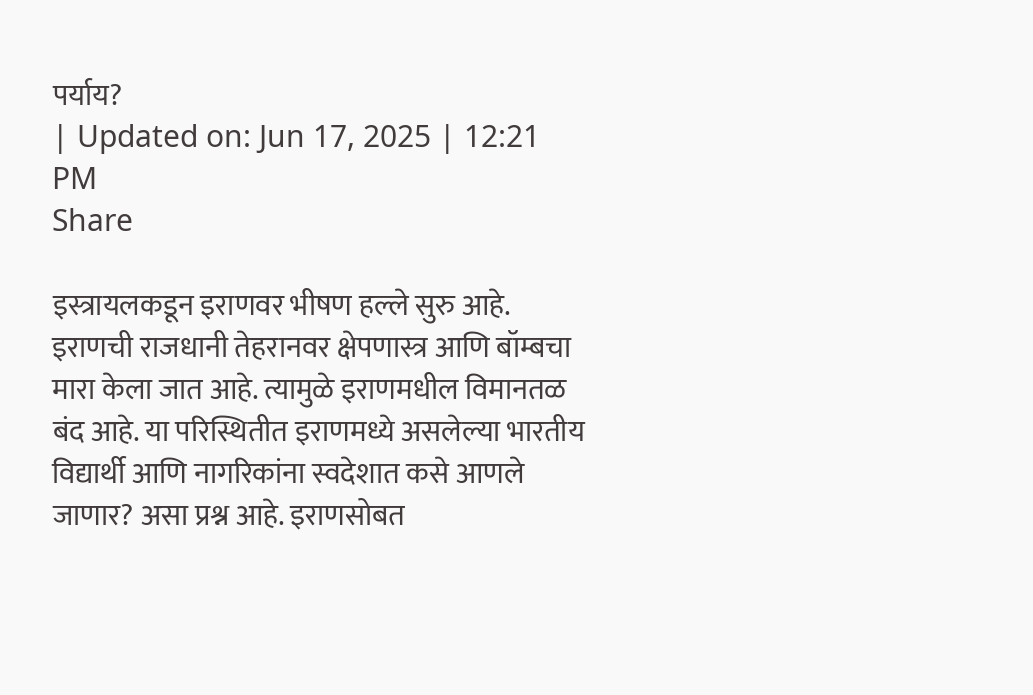पर्याय?
| Updated on: Jun 17, 2025 | 12:21 PM
Share

इस्त्रायलकडून इराणवर भीषण हल्ले सुरु आहे. इराणची राजधानी तेहरानवर क्षेपणास्त्र आणि बॉम्बचा मारा केला जात आहे. त्यामुळे इराणमधील विमानतळ बंद आहे. या परिस्थितीत इराणमध्ये असलेल्या भारतीय विद्यार्थी आणि नागरिकांना स्वदेशात कसे आणले जाणार? असा प्रश्न आहे. इराणसोबत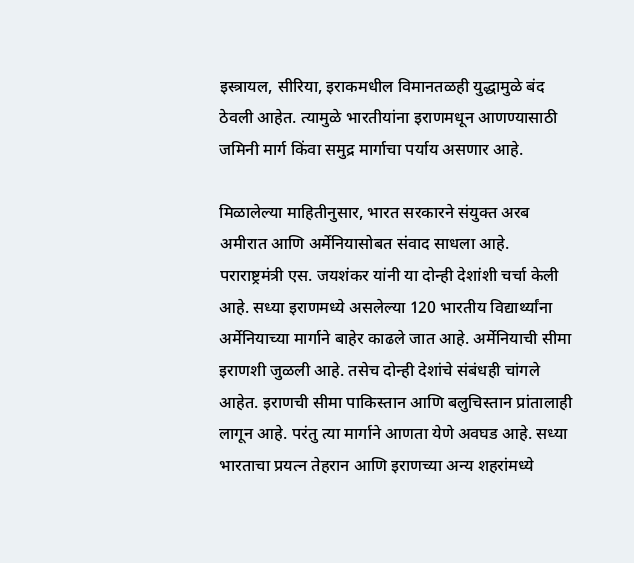इस्त्रायल, सीरिया, इराकमधील विमानतळही युद्धामुळे बंद ठेवली आहेत. त्यामुळे भारतीयांना इराणमधून आणण्यासाठी जमिनी मार्ग किंवा समुद्र मार्गाचा पर्याय असणार आहे.

मिळालेल्या माहितीनुसार, भारत सरकारने संयुक्त अरब अमीरात आणि अर्मेनियासोबत संवाद साधला आहे. पराराष्ट्रमंत्री एस. जयशंकर यांनी या दोन्ही देशांशी चर्चा केली आहे. सध्या इराणमध्ये असलेल्या 120 भारतीय विद्यार्थ्यांना अर्मेनियाच्या मार्गाने बाहेर काढले जात आहे. अर्मेनियाची सीमा इराणशी जुळली आहे. तसेच दोन्ही देशांचे संबंधही चांगले आहेत. इराणची सीमा पाकिस्तान आणि बलुचिस्तान प्रांतालाही लागून आहे. परंतु त्या मार्गाने आणता येणे अवघड आहे. सध्या भारताचा प्रयत्न तेहरान आणि इराणच्या अन्य शहरांमध्ये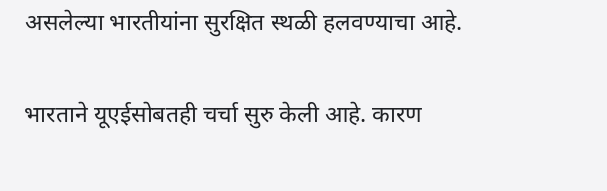असलेल्या भारतीयांना सुरक्षित स्थळी हलवण्याचा आहे.

भारताने यूएईसोबतही चर्चा सुरु केली आहे. कारण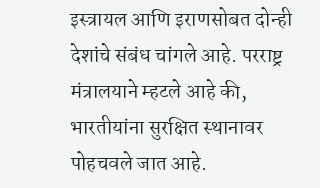इस्त्रायल आणि इराणसोबत दोन्ही देशांचे संबंध चांगले आहे. परराष्ट्र मंत्रालयाने म्हटले आहे की, भारतीयांना सुरक्षित स्थानावर पोहचवले जात आहे.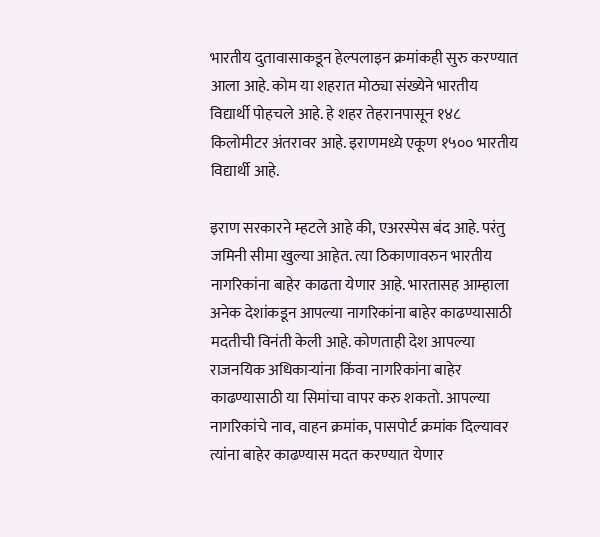भारतीय दुतावासाकडून हेल्पलाइन क्रमांकही सुरु करण्यात आला आहे. कोम या शहरात मोठ्या संख्येने भारतीय विद्यार्थी पोहचले आहे. हे शहर तेहरानपासून १४८ किलोमीटर अंतरावर आहे. इराणमध्ये एकूण १५०० भारतीय विद्यार्थी आहे.

इराण सरकारने म्हटले आहे की, एअरस्पेस बंद आहे. परंतु जमिनी सीमा खुल्या आहेत. त्या ठिकाणावरुन भारतीय नागरिकांना बाहेर काढता येणार आहे. भारतासह आम्हाला अनेक देशांकडून आपल्या नागरिकांना बाहेर काढण्यासाठी मदतीची विनंती केली आहे. कोणताही देश आपल्या राजनयिक अधिकाऱ्यांना किंवा नागरिकांना बाहेर काढण्यासाठी या सिमांचा वापर करु शकतो. आपल्या नागरिकांचे नाव, वाहन क्रमांक, पासपोर्ट क्रमांक दिल्यावर त्यांना बाहेर काढण्यास मदत करण्यात येणार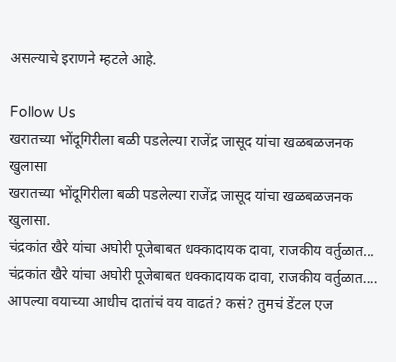असल्याचे इराणने म्हटले आहे.

Follow Us
खरातच्या भोंदूगिरीला बळी पडलेल्या राजेंद्र जासूद यांचा खळबळजनक खुलासा
खरातच्या भोंदूगिरीला बळी पडलेल्या राजेंद्र जासूद यांचा खळबळजनक खुलासा.
चंद्रकांत खैरे यांचा अघोरी पूजेबाबत धक्कादायक दावा, राजकीय वर्तुळात...
चंद्रकांत खैरे यांचा अघोरी पूजेबाबत धक्कादायक दावा, राजकीय वर्तुळात....
आपल्या वयाच्या आधीच दातांचं वय वाढतं? कसं? तुमचं डेंटल एज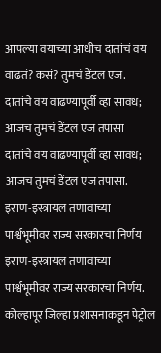आपल्या वयाच्या आधीच दातांचं वय वाढतं? कसं? तुमचं डेंटल एज.
दातांचे वय वाढण्यापूर्वी व्हा सावध; आजच तुमचं डेंटल एज तपासा
दातांचे वय वाढण्यापूर्वी व्हा सावध; आजच तुमचं डेंटल एज तपासा.
इराण-इस्त्रायल तणावाच्या पार्श्वभूमीवर राज्य सरकारचा निर्णय
इराण-इस्त्रायल तणावाच्या पार्श्वभूमीवर राज्य सरकारचा निर्णय.
कोल्हापूर जिल्हा प्रशासनाकडून पेट्रोल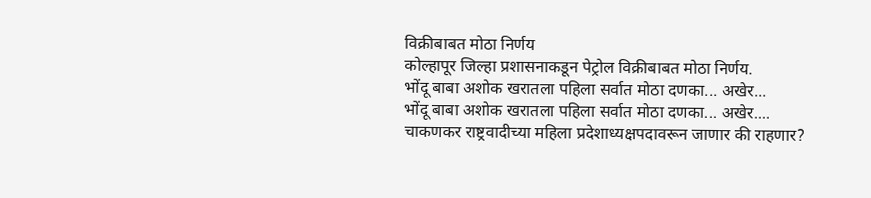विक्रीबाबत मोठा निर्णय
कोल्हापूर जिल्हा प्रशासनाकडून पेट्रोल विक्रीबाबत मोठा निर्णय.
भोंदू बाबा अशोक खरातला पहिला सर्वात मोठा दणका... अखेर...
भोंदू बाबा अशोक खरातला पहिला सर्वात मोठा दणका... अखेर....
चाकणकर राष्ट्रवादीच्या महिला प्रदेशाध्यक्षपदावरून जाणार की राहणार?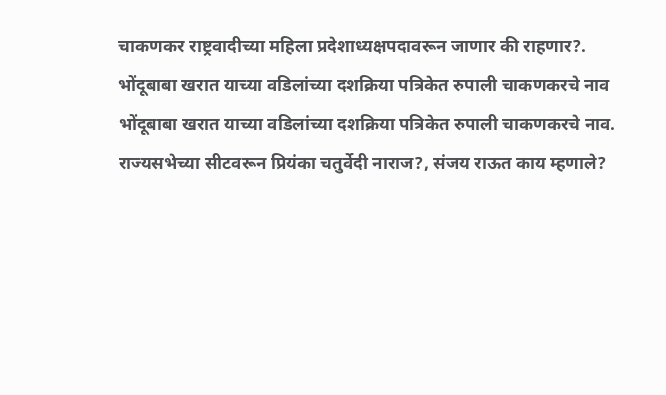चाकणकर राष्ट्रवादीच्या महिला प्रदेशाध्यक्षपदावरून जाणार की राहणार?.
भोंदूबाबा खरात याच्या वडिलांच्या दशक्रिया पत्रिकेत रुपाली चाकणकरचे नाव
भोंदूबाबा खरात याच्या वडिलांच्या दशक्रिया पत्रिकेत रुपाली चाकणकरचे नाव.
राज्यसभेच्या सीटवरून प्रियंका चतुर्वेदी नाराज?, संजय राऊत काय म्हणाले?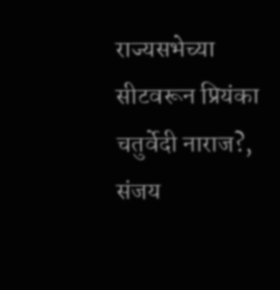राज्यसभेच्या सीटवरून प्रियंका चतुर्वेदी नाराज?, संजय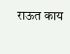राऊत काय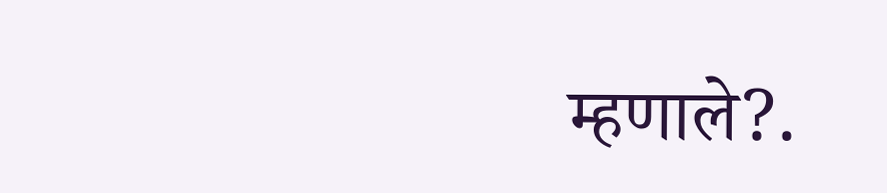म्हणाले?.